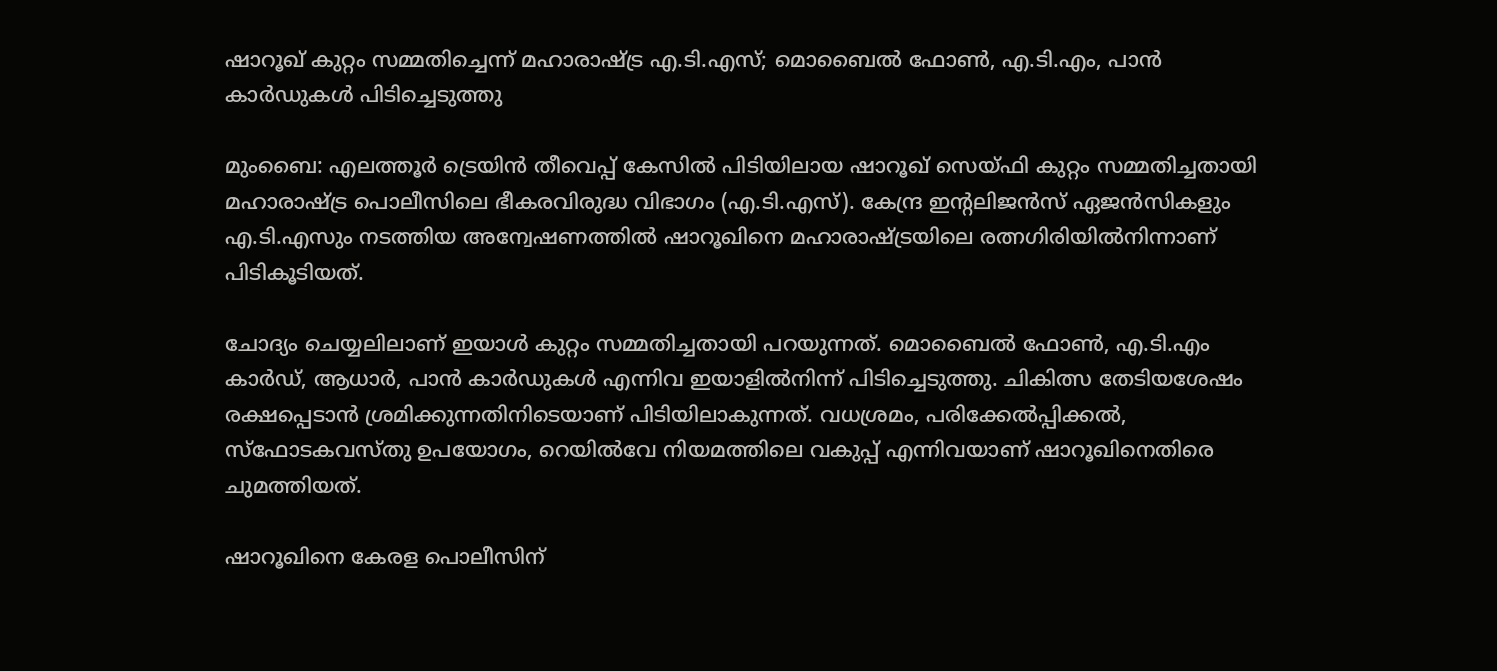ഷാറൂഖ് കുറ്റം സമ്മതിച്ചെന്ന് മഹാരാഷ്ട്ര എ.ടി.എസ്; മൊബൈൽ ഫോൺ, എ.ടി.എം, പാൻ കാർഡുകൾ പിടിച്ചെടുത്തു

മുംബൈ: എലത്തൂർ ട്രെയിൻ തീവെപ്പ് കേസിൽ പിടിയിലായ ഷാറൂഖ് സെയ്ഫി കുറ്റം സമ്മതിച്ചതായി മഹാരാഷ്ട്ര പൊലീസിലെ ഭീകരവിരുദ്ധ വിഭാഗം (എ.ടി.എസ്). കേന്ദ്ര ഇന്‍റലിജൻസ് ഏജൻസികളും എ.ടി.എസും നടത്തിയ അന്വേഷണത്തിൽ ഷാറൂഖിനെ മഹാരാഷ്ട്രയിലെ രത്നഗിരിയിൽനിന്നാണ് പിടികൂടിയത്.

ചോദ്യം ചെയ്യലിലാണ് ഇയാൾ കുറ്റം സമ്മതിച്ചതായി പറയുന്നത്. മൊബൈല്‍ ഫോണ്‍, എ.ടി.എം കാർഡ്, ആധാര്‍, പാന്‍ കാര്‍ഡുകൾ എന്നിവ ഇയാളിൽനിന്ന് പിടിച്ചെടുത്തു. ചികിത്സ തേടിയശേഷം രക്ഷപ്പെടാന്‍ ശ്രമിക്കുന്നതിനിടെയാണ് പിടിയിലാകുന്നത്. വധശ്രമം, പരിക്കേല്‍പ്പിക്കല്‍, സ്ഫോടകവസ്തു ഉപയോഗം, റെയില്‍വേ നിയമത്തിലെ വകുപ്പ് എന്നിവയാണ് ഷാറൂഖിനെതിരെ ചുമത്തിയത്.

ഷാറൂഖിനെ കേരള പൊലീസിന്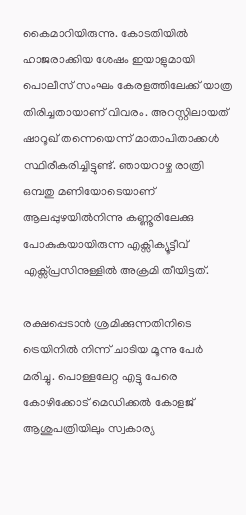കൈമാറിയിരുന്നു. കോടതിയിൽ ഹാജരാക്കിയ ശേഷം ഇയാളുമായി പൊലീസ് സംഘം കേരളത്തിലേക്ക് യാത്ര തിരിച്ചതായാണ് വിവരം. അറസ്റ്റിലായത് ഷാറൂഖ് തന്നെയെന്ന് മാതാപിതാക്കൾ സ്ഥിരീകരിച്ചിട്ടുണ്ട്. ഞായറാഴ്ച രാത്രി ഒമ്പതു മണിയോടെയാണ് ആലപ്പുഴയിൽനിന്നു കണ്ണൂരിലേക്കു പോകുകയായിരുന്ന എക്സിക്യൂട്ടീവ് എക്സ്പ്രസിനുള്ളിൽ അക്രമി തീയിട്ടത്.

രക്ഷപ്പെടാൻ ശ്രമിക്കുന്നതിനിടെ ട്രെയിനിൽ നിന്ന് ചാടിയ മൂന്നു പേർ മരിച്ചു. പൊള്ളലേറ്റ എട്ടു പേരെ കോഴിക്കോട് മെഡിക്കൽ കോളജ് ആശുപത്രിയിലും സ്വകാര്യ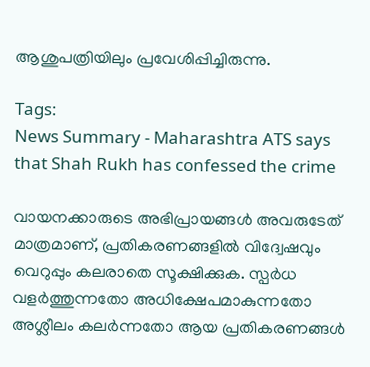ആശുപത്രിയിലും പ്രവേശിപ്പിച്ചിരുന്നു.

Tags:
News Summary - Maharashtra ATS says that Shah Rukh has confessed the crime

വായനക്കാരുടെ അഭിപ്രായങ്ങള്‍ അവരുടേത് മാത്രമാണ്, പ്രതികരണങ്ങളിൽ വിദ്വേഷവും വെറുപ്പും കലരാതെ സൂക്ഷിക്കുക. സ്പർധ വളർത്തുന്നതോ അധിക്ഷേപമാകുന്നതോ അശ്ലീലം കലർന്നതോ ആയ പ്രതികരണങ്ങൾ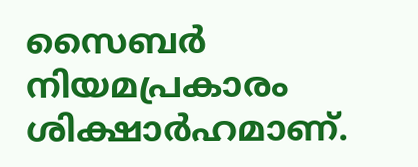സൈബർ നിയമപ്രകാരം ശിക്ഷാർഹമാണ്.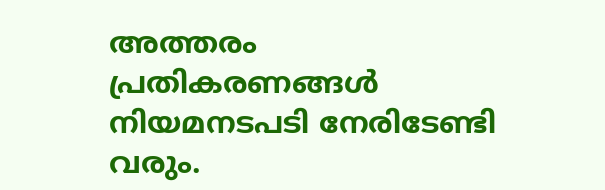അത്തരം പ്രതികരണങ്ങൾ നിയമനടപടി നേരിടേണ്ടി വരും.